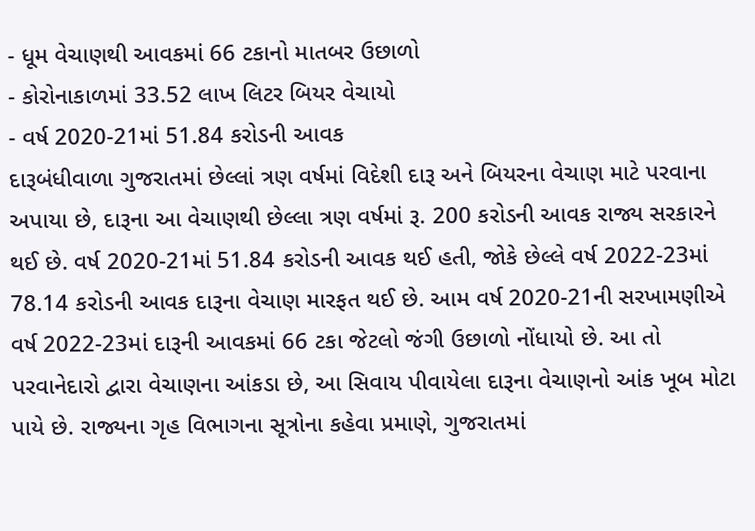- ધૂમ વેચાણથી આવકમાં 66 ટકાનો માતબર ઉછાળો
- કોરોનાકાળમાં 33.52 લાખ લિટર બિયર વેચાયો
- વર્ષ 2020-21માં 51.84 કરોડની આવક
દારૂબંધીવાળા ગુજરાતમાં છેલ્લાં ત્રણ વર્ષમાં વિદેશી દારૂ અને બિયરના વેચાણ માટે પરવાના અપાયા છે, દારૂના આ વેચાણથી છેલ્લા ત્રણ વર્ષમાં રૂ. 200 કરોડની આવક રાજ્ય સરકારને થઈ છે. વર્ષ 2020-21માં 51.84 કરોડની આવક થઈ હતી, જોકે છેલ્લે વર્ષ 2022-23માં 78.14 કરોડની આવક દારૂના વેચાણ મારફત થઈ છે. આમ વર્ષ 2020-21ની સરખામણીએ વર્ષ 2022-23માં દારૂની આવકમાં 66 ટકા જેટલો જંગી ઉછાળો નોંધાયો છે. આ તો પરવાનેદારો દ્વારા વેચાણના આંકડા છે, આ સિવાય પીવાયેલા દારૂના વેચાણનો આંક ખૂબ મોટા પાયે છે. રાજ્યના ગૃહ વિભાગના સૂત્રોના કહેવા પ્રમાણે, ગુજરાતમાં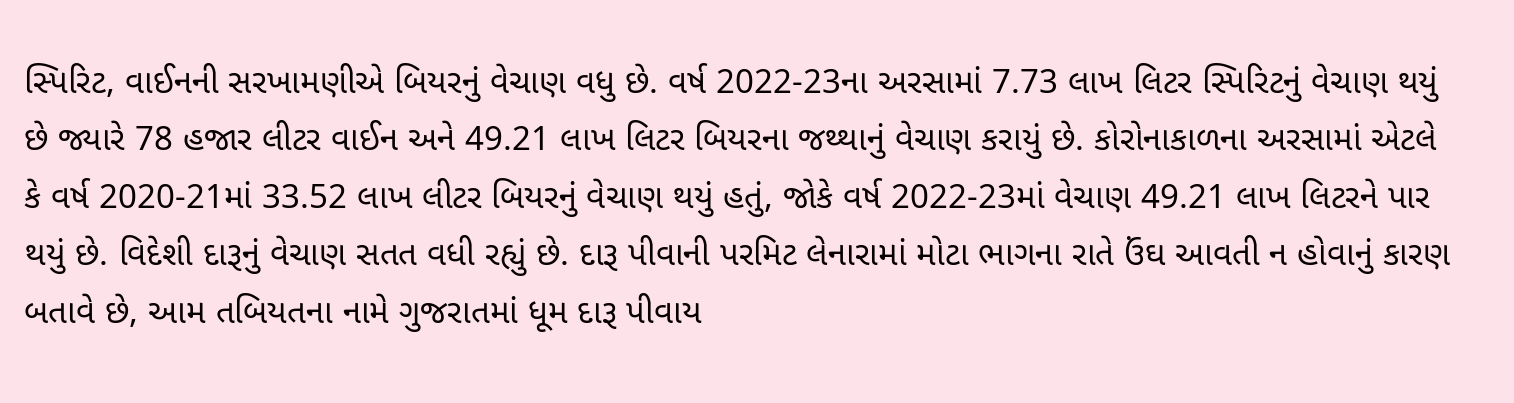સ્પિરિટ, વાઈનની સરખામણીએ બિયરનું વેચાણ વધુ છે. વર્ષ 2022-23ના અરસામાં 7.73 લાખ લિટર સ્પિરિટનું વેચાણ થયું છે જ્યારે 78 હજાર લીટર વાઈન અને 49.21 લાખ લિટર બિયરના જથ્થાનું વેચાણ કરાયું છે. કોરોનાકાળના અરસામાં એટલે કે વર્ષ 2020-21માં 33.52 લાખ લીટર બિયરનું વેચાણ થયું હતું, જોકે વર્ષ 2022-23માં વેચાણ 49.21 લાખ લિટરને પાર થયું છે. વિદેશી દારૂનું વેચાણ સતત વધી રહ્યું છે. દારૂ પીવાની પરમિટ લેનારામાં મોટા ભાગના રાતે ઉંઘ આવતી ન હોવાનું કારણ બતાવે છે, આમ તબિયતના નામે ગુજરાતમાં ધૂમ દારૂ પીવાય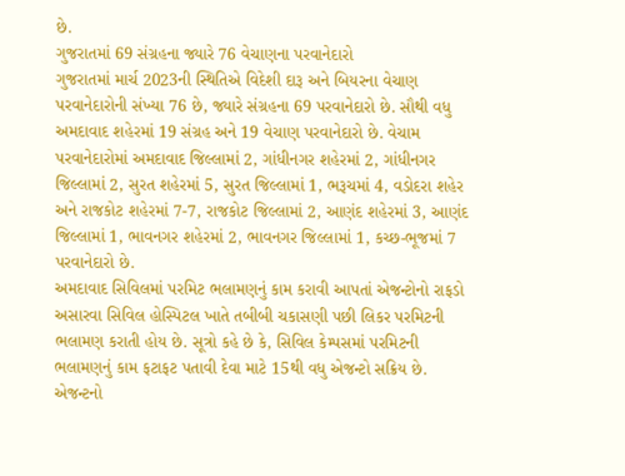છે.
ગુજરાતમાં 69 સંગ્રહના જ્યારે 76 વેચાણના પરવાનેદારો
ગુજરાતમાં માર્ચ 2023ની સ્થિતિએ વિદેશી દારૂ અને બિયરના વેચાણ પરવાનેદારોની સંખ્યા 76 છે, જ્યારે સંગ્રહના 69 પરવાનેદારો છે. સૌથી વધુ અમદાવાદ શહેરમાં 19 સંગ્રહ અને 19 વેચાણ પરવાનેદારો છે. વેચામ પરવાનેદારોમાં અમદાવાદ જિલ્લામાં 2, ગાંધીનગર શહેરમાં 2, ગાંધીનગર જિલ્લામાં 2, સુરત શહેરમાં 5, સુરત જિલ્લામાં 1, ભરૂચમાં 4, વડોદરા શહેર અને રાજકોટ શહેરમાં 7-7, રાજકોટ જિલ્લામાં 2, આણંદ શહેરમાં 3, આણંદ જિલ્લામાં 1, ભાવનગર શહેરમાં 2, ભાવનગર જિલ્લામાં 1, કચ્છ-ભૂજમાં 7 પરવાનેદારો છે.
અમદાવાદ સિવિલમાં પરમિટ ભલામણનું કામ કરાવી આપતાં એજન્ટોનો રાફડો
અસારવા સિવિલ હોસ્પિટલ ખાતે તબીબી ચકાસણી પછી લિકર પરમિટની ભલામણ કરાતી હોય છે. સૂત્રો કહે છે કે, સિવિલ કેમ્પસમાં પરમિટની ભલામણનું કામ ફટાફટ પતાવી દેવા માટે 15થી વધુ એજન્ટો સક્રિય છે. એજન્ટનો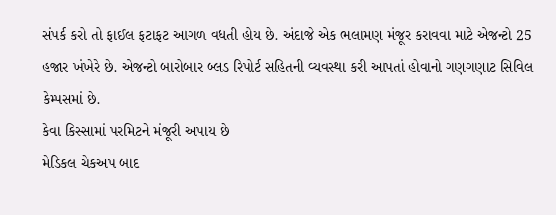સંપર્ક કરો તો ફાઈલ ફટાફટ આગળ વધતી હોય છે. અંદાજે એક ભલામણ મંજૂર કરાવવા માટે એજન્ટો 25 હજાર ખંખેરે છે. એજન્ટો બારોબાર બ્લડ રિપોર્ટ સહિતની વ્યવસ્થા કરી આપતાં હોવાનો ગણગણાટ સિવિલ કેમ્પસમાં છે.
કેવા કિસ્સામાં પરમિટને મંજૂરી અપાય છે
મેડિકલ ચેકઅપ બાદ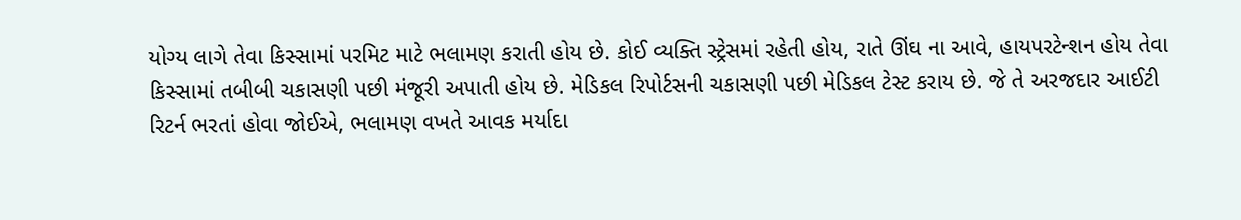યોગ્ય લાગે તેવા કિસ્સામાં પરમિટ માટે ભલામણ કરાતી હોય છે. કોઈ વ્યક્તિ સ્ટ્રેસમાં રહેતી હોય, રાતે ઊંઘ ના આવે, હાયપરટેન્શન હોય તેવા કિસ્સામાં તબીબી ચકાસણી પછી મંજૂરી અપાતી હોય છે. મેડિકલ રિપોર્ટસની ચકાસણી પછી મેડિકલ ટેસ્ટ કરાય છે. જે તે અરજદાર આઈટી રિટર્ન ભરતાં હોવા જોઈએ, ભલામણ વખતે આવક મર્યાદા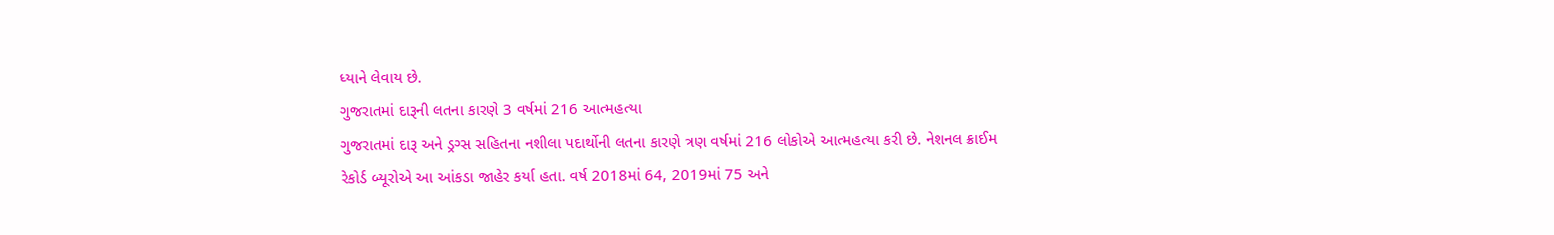ધ્યાને લેવાય છે.
ગુજરાતમાં દારૂની લતના કારણે 3 વર્ષમાં 216 આત્મહત્યા
ગુજરાતમાં દારૂ અને ડ્રગ્સ સહિતના નશીલા પદાર્થોની લતના કારણે ત્રણ વર્ષમાં 216 લોકોએ આત્મહત્યા કરી છે. નેશનલ ક્રાઈમ રેકોર્ડ બ્યૂરોએ આ આંકડા જાહેર કર્યા હતા. વર્ષ 2018માં 64, 2019માં 75 અને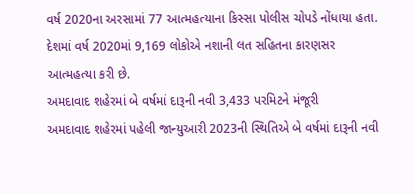વર્ષ 2020ના અરસામાં 77 આત્મહત્યાના કિસ્સા પોલીસ ચોપડે નોંધાયા હતા. દેશમાં વર્ષ 2020માં 9,169 લોકોએ નશાની લત સહિતના કારણસર આત્મહત્યા કરી છે.
અમદાવાદ શહેરમાં બે વર્ષમાં દારૂની નવી 3,433 પરમિટને મંજૂરી
અમદાવાદ શહેરમાં પહેલી જાન્યુઆરી 2023ની સ્થિતિએ બે વર્ષમાં દારૂની નવી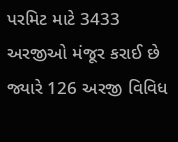પરમિટ માટે 3433 અરજીઓ મંજૂર કરાઈ છે જ્યારે 126 અરજી વિવિધ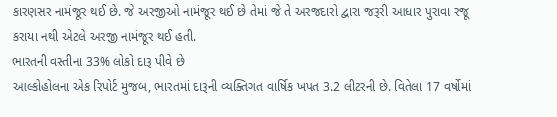કારણસર નામંજૂર થઈ છે. જે અરજીઓ નામંજૂર થઈ છે તેમાં જે તે અરજદારો દ્વારા જરૂરી આધાર પુરાવા રજૂ કરાયા નથી એટલે અરજી નામંજૂર થઈ હતી.
ભારતની વસ્તીના 33% લોકો દારૂ પીવે છે
આલ્કોહોલના એક રિપોર્ટ મુજબ, ભારતમાં દારૂની વ્યક્તિગત વાર્ષિક ખપત 3.2 લીટરની છે. વિતેલા 17 વર્ષોમાં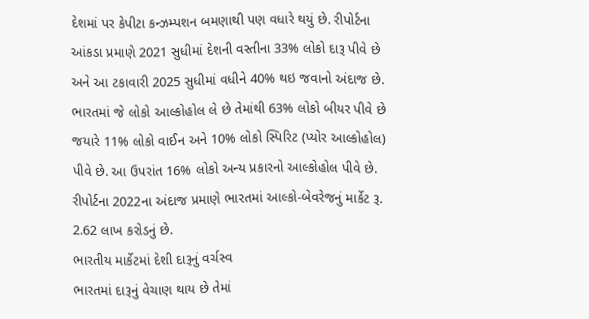દેશમાં પર કેપીટા કન્ઝમ્પશન બમણાથી પણ વધારે થયું છે. રીપોર્ટના આંકડા પ્રમાણે 2021 સુધીમાં દેશની વસ્તીના 33% લોકો દારૂ પીવે છે અને આ ટકાવારી 2025 સુધીમાં વધીને 40% થઇ જવાનો અંદાજ છે. ભારતમાં જે લોકો આલ્કોહોલ લે છે તેમાંથી 63% લોકો બીયર પીવે છે જયારે 11% લોકો વાઈન અને 10% લોકો સ્પિરિટ (પ્યોર આલ્કોહોલ) પીવે છે. આ ઉપરાંત 16% લોકો અન્ય પ્રકારનો આલ્કોહોલ પીવે છે. રીપોર્ટના 2022ના અંદાજ પ્રમાણે ભારતમાં આલ્કો-બેવરેજનું માર્કેટ રૂ. 2.62 લાખ કરોડનું છે.
ભારતીય માર્કેટમાં દેશી દારૂનું વર્ચસ્વ
ભારતમાં દારૂનું વેચાણ થાય છે તેમાં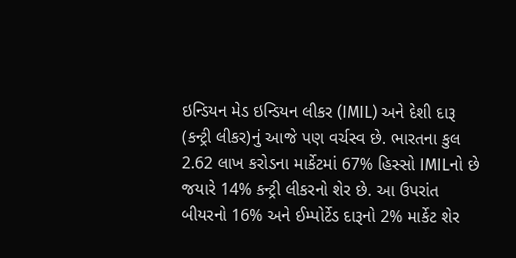ઇન્ડિયન મેડ ઇન્ડિયન લીકર (IMIL) અને દેશી દારૂ (કન્ટ્રી લીકર)નું આજે પણ વર્ચસ્વ છે. ભારતના કુલ 2.62 લાખ કરોડના માર્કેટમાં 67% હિસ્સો IMILનો છે જયારે 14% કન્ટ્રી લીકરનો શેર છે. આ ઉપરાંત બીયરનો 16% અને ઈમ્પોર્ટેડ દારૂનો 2% માર્કેટ શેર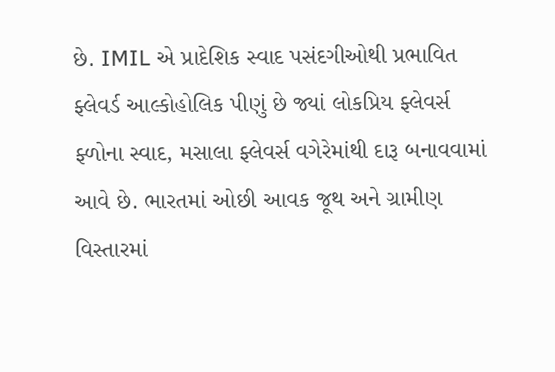છે. IMIL એ પ્રાદેશિક સ્વાદ પસંદગીઓથી પ્રભાવિત ફ્લેવર્ડ આલ્કોહોલિક પીણું છે જ્યાં લોકપ્રિય ફ્લેવર્સ ફ્ળોના સ્વાદ, મસાલા ફ્લેવર્સ વગેરેમાંથી દારૂ બનાવવામાં આવે છે. ભારતમાં ઓછી આવક જૂથ અને ગ્રામીણ વિસ્તારમાં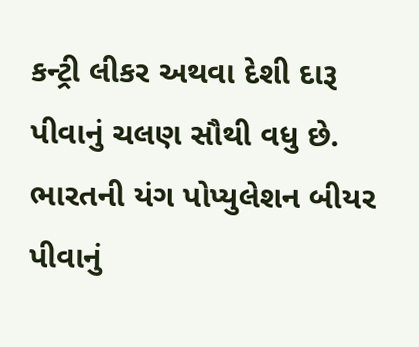કન્ટ્રી લીકર અથવા દેશી દારૂ પીવાનું ચલણ સૌથી વધુ છે. ભારતની યંગ પોપ્યુલેશન બીયર પીવાનું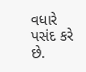વધારે પસંદ કરે છે.